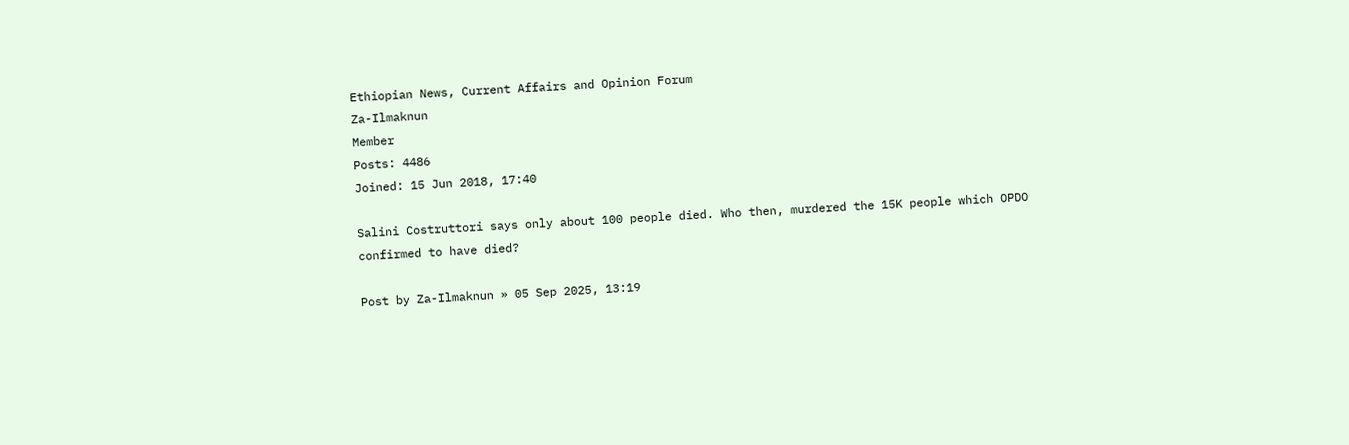Ethiopian News, Current Affairs and Opinion Forum
Za-Ilmaknun
Member
Posts: 4486
Joined: 15 Jun 2018, 17:40

Salini Costruttori says only about 100 people died. Who then, murdered the 15K people which OPDO confirmed to have died?

Post by Za-Ilmaknun » 05 Sep 2025, 13:19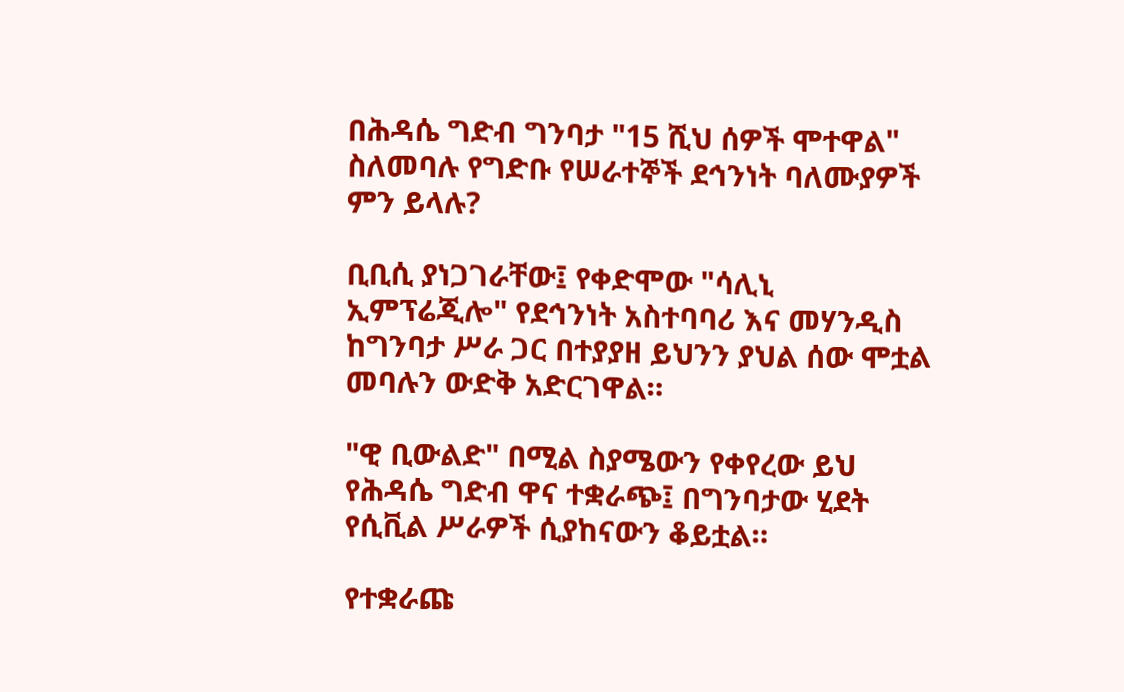በሕዳሴ ግድብ ግንባታ "15 ሺህ ሰዎች ሞተዋል" ስለመባሉ የግድቡ የሠራተኞች ደኅንነት ባለሙያዎች ምን ይላሉ?

ቢቢሲ ያነጋገራቸው፤ የቀድሞው "ሳሊኒ ኢምፕሬጂሎ" የደኅንነት አስተባባሪ እና መሃንዲስ ከግንባታ ሥራ ጋር በተያያዘ ይህንን ያህል ሰው ሞቷል መባሉን ውድቅ አድርገዋል።

"ዊ ቢውልድ" በሚል ስያሜውን የቀየረው ይህ የሕዳሴ ግድብ ዋና ተቋራጭ፤ በግንባታው ሂደት የሲቪል ሥራዎች ሲያከናውን ቆይቷል።

የተቋራጩ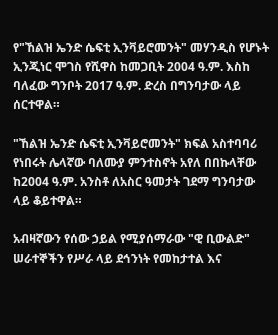የ"ኸልዝ ኤንድ ሴፍቲ ኢንቫይሮመንት" መሃንዲስ የሆኑት ኢንጂነር ሞገስ የሺዋስ ከመጋቢት 2004 ዓ.ም. እስከ ባለፈው ግንቦት 2017 ዓ.ም. ድረስ በግንባታው ላይ ሰርተዋል።

"ኸልዝ ኤንድ ሴፍቲ ኢንቫይሮመንት" ክፍል አስተባባሪ የነበሩት ሌላኛው ባለሙያ ምንተስኖት አየለ በበኩላቸው ከ2004 ዓ.ም. አንስቶ ለአስር ዓመታት ገደማ ግንባታው ላይ ቆይተዋል።

አብዛኛውን የሰው ኃይል የሚያሰማራው "ዊ ቢውልድ" ሠራተኞችን የሥራ ላይ ደኅንነት የመከታተል እና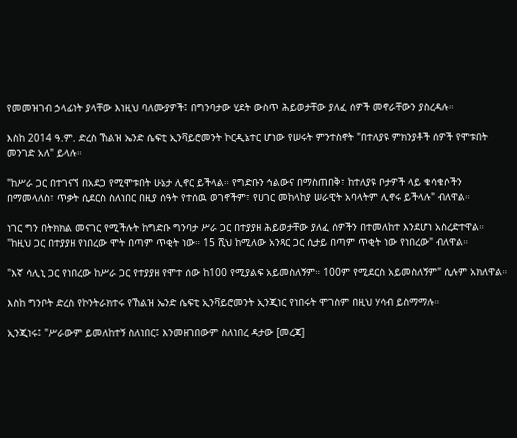የመመዝገብ ኃላፊነት ያላቸው እነዚህ ባለሙያዎች፤ በግንባታው ሂደት ውስጥ ሕይወታቸው ያለፈ ሰዎች መኖራቸውን ያስረዳሉ።

እስከ 2014 ዓ.ም. ድረስ ኸልዝ ኤንድ ሴፍቲ ኢንቫይሮመንት ኮርዲኔተር ሆነው የሠሩት ምንተስኖት "በተለያዩ ምክንያቶች ሰዎች የሞቱበት መንገድ አለ" ይላሉ።

"ከሥራ ጋር በተገናኘ በአደጋ የሚሞቱበት ሁኔታ ሊኖር ይችላል። የግድቡን ኅልውና በማስጠበቅ፣ ከተለያዩ ቦታዎች ላይ ቁሳቁሶችን በማመላለስ፣ ጥቃት ሲደርስ ስለነበር በዚያ ሰዓት የተሰዉ ወገኖችም፣ የሀገር መከላከያ ሠራዊት አባላትም ሊኖሩ ይችላሉ" ብለዋል።

ነገር ግን በትክክል መናገር የሚችሉት ከግድቡ ግንባታ ሥራ ጋር በተያያዘ ሕይወታቸው ያለፈ ሰዎችን በተመለከተ እንደሆነ አስረድተዋል። "ከዚህ ጋር በተያያዘ የነበረው ሞት በጣም ጥቂት ነው። 15 ሺህ ከሚለው አንጻር ጋር ሲታይ በጣም ጥቂት ነው የነበረው" ብለዋል።

"እኛ ሳሊኒ ጋር የነበረው ከሥራ ጋር የተያያዘ የሞተ ሰው ከ100 የሚያልፍ አይመስለኝም። 100ም የሚደርስ አይመስለኝም" ሲሉም አክለዋል።

እስከ ግንቦት ድረስ የኮንትራክተሩ የኸልዝ ኤንድ ሴፍቲ ኢንቫይሮመንት ኢንጂነር የነበሩት ሞገስም በዚህ ሃሳብ ይስማማሉ።

ኢንጂነሩ፤ "ሥራውም ይመለከተኝ ስለነበር፤ እንመዘገበውም ስለነበረ ዳታው [መረጃ]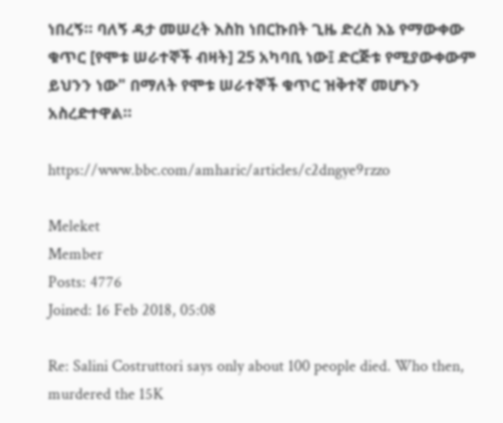ነበረኝ። ባለኝ ዳታ መሠረት እስከ ነበርኩበት ጊዜ ድረስ እኔ የማውቀው ቁጥር [የሞቱ ሠራተኞች ብዛት] 25 አካባቢ ነው፤ ድርጅቱ የሚያውቀውም ይህንን ነው" በማለት የሞቱ ሠራተኞች ቁጥር ዝቅተኛ መሆኑን አስረድተዋል።

https://www.bbc.com/amharic/articles/c2dngye9rzzo

Meleket
Member
Posts: 4776
Joined: 16 Feb 2018, 05:08

Re: Salini Costruttori says only about 100 people died. Who then, murdered the 15K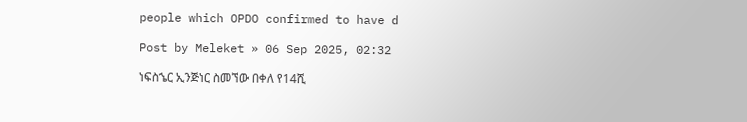people which OPDO confirmed to have d

Post by Meleket » 06 Sep 2025, 02:32

ነፍስኄር ኢንጅነር ስመኘው በቀለ የ14ሺ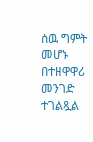ሰዉ ግምት መሆኑ በተዘዋዋሪ መንገድ ተገልጿል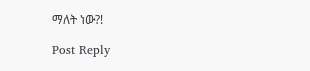ማለት ነው?!

Post Reply